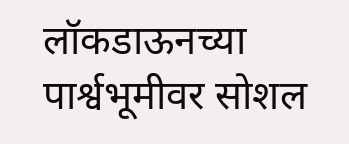लॉकडाऊनच्या पार्श्वभूमीवर सोशल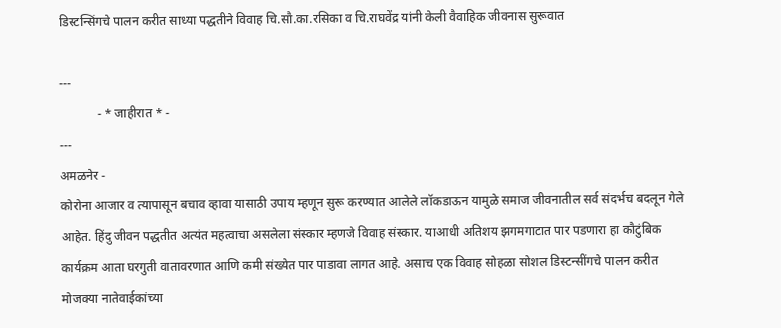डिस्टन्सिंगचे पालन करीत साध्या पद्धतीने विवाह चि.सौ.का.रसिका व चि.राघवेंद्र यांनी केली वैवाहिक जीवनास सुरूवात

---
            - * जाहीरात * -
---
अमळनेर -
कोरोना आजार व त्यापासून बचाव व्हावा यासाठी उपाय म्हणून सुरू करण्यात आलेले लॉकडाऊन यामुळे समाज जीवनातील सर्व संदर्भच बदलून गेले आहेत. हिंदु जीवन पद्धतीत अत्यंत महत्वाचा असलेला संस्कार म्हणजे विवाह संस्कार. याआधी अतिशय झगमगाटात पार पडणारा हा कौटुंबिक कार्यक्रम आता घरगुती वातावरणात आणि कमी संख्येत पार पाडावा लागत आहे. असाच एक विवाह सोहळा सोशल डिस्टन्सींगचे पालन करीत मोजक्या नातेवाईकांच्या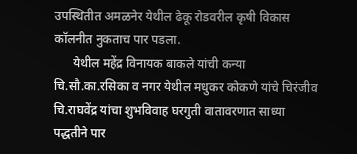उपस्थितीत अमळनेर येथील ढेकू रोडवरील कृषी विकास कॉलनीत नुकताच पार पडला.
      येथील महेंद्र विनायक बाकले यांची कन्या चि.सौ.का.रसिका व नगर येथील मधुकर कोकणे यांचे चिरंजीव चि.राघवेंद्र यांचा शुभविवाह घरगुती वातावरणात साध्या पद्धतीने पार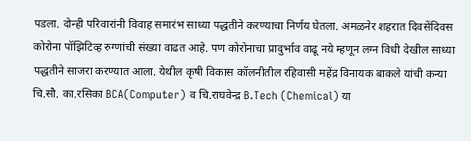पडला. दोन्ही परिवारांनी विवाह समारंभ साध्या पद्धतीने करण्याचा निर्णय घेतला. अमळनेर शहरात दिवसेंदिवस कोरोना पॉझिटिव्ह रुग्णांची संख्या वाढत आहे. पण कोरोनाचा प्रादुर्भाव वाढू नये म्हणून लग्न विधी देखील साध्या पद्धतीने साजरा करण्यात आला. येथील कृषी विकास कॉलनीतील रहिवासी महेंद्र विनायक बाकले यांची कन्या चि.सौ. का.रसिका BCA(Computer) व चि.राघवेन्द्र B.Tech (Chemical) या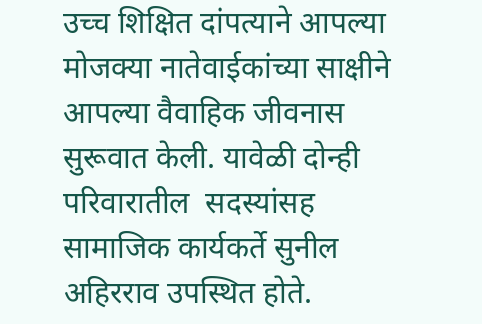उच्च शिक्षित दांपत्याने आपल्या मोजक्या नातेवाईकांच्या साक्षीने आपल्या वैवाहिक जीवनास सुरूवात केली. यावेळी दोन्ही परिवारातील  सदस्यांसह सामाजिक कार्यकर्ते सुनील अहिरराव उपस्थित होते.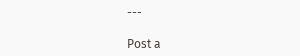---

Post a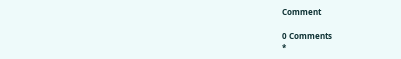Comment

0 Comments
*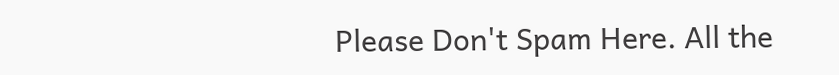Please Don't Spam Here. All the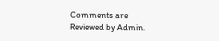Comments are Reviewed by Admin.